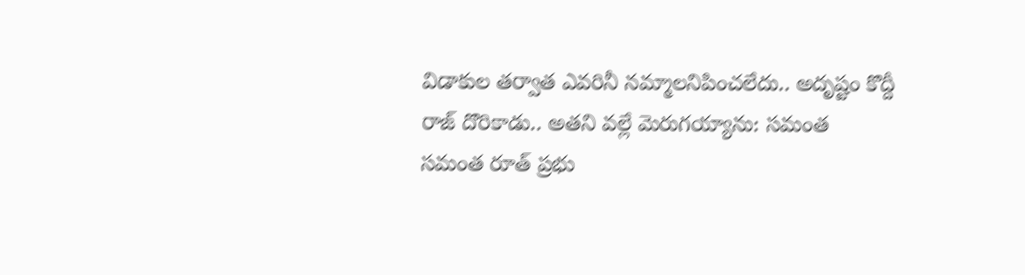విడాకుల తర్వాత ఎవరినీ నమ్మాలనిపించలేదు.. అదృష్టం కొద్దీ రాజ్ దొరికాడు.. అతని వల్లే మెరుగయ్యాను: సమంత
సమంత రూత్ ప్రభు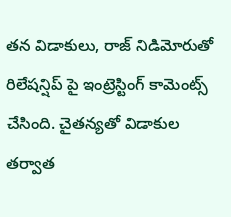తన విడాకులు, రాజ్ నిడిమోరుతో రిలేషన్షిప్ పై ఇంట్రెస్టింగ్ కామెంట్స్ చేసింది. చైతన్యతో విడాకుల తర్వాత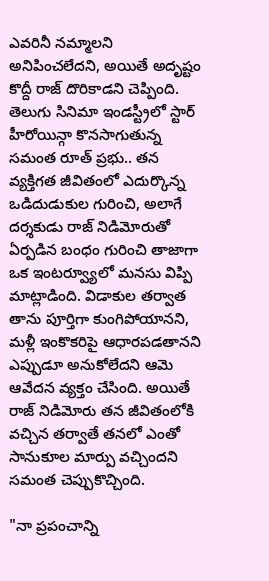ఎవరినీ నమ్మాలని అనిపించలేదని, అయితే అదృష్టం కొద్దీ రాజ్ దొరికాడని చెప్పింది.
తెలుగు సినిమా ఇండస్ట్రీలో స్టార్ హీరోయిన్గా కొనసాగుతున్న సమంత రూత్ ప్రభు.. తన వ్యక్తిగత జీవితంలో ఎదుర్కొన్న ఒడిదుడుకుల గురించి, అలాగే దర్శకుడు రాజ్ నిడిమోరుతో ఏర్పడిన బంధం గురించి తాజాగా ఒక ఇంటర్వ్యూలో మనసు విప్పి మాట్లాడింది. విడాకుల తర్వాత తాను పూర్తిగా కుంగిపోయానని, మళ్లీ ఇంకొకరిపై ఆధారపడతానని ఎప్పుడూ అనుకోలేదని ఆమె ఆవేదన వ్యక్తం చేసింది. అయితే రాజ్ నిడిమోరు తన జీవితంలోకి వచ్చిన తర్వాతే తనలో ఎంతో సానుకూల మార్పు వచ్చిందని సమంత చెప్పుకొచ్చింది.

"నా ప్రపంచాన్ని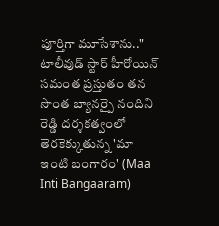పూర్తిగా మూసేశాను.."
టాలీవుడ్ స్టార్ హీరోయిన్ సమంత ప్రస్తుతం తన సొంత బ్యానర్పై నందిని రెడ్డి దర్శకత్వంలో తెరకెక్కుతున్న 'మా ఇంటి బంగారం' (Maa Inti Bangaaram)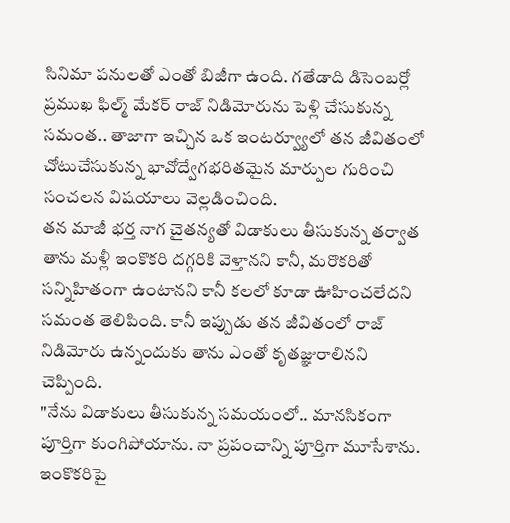సినిమా పనులతో ఎంతో బిజీగా ఉంది. గతేడాది డిసెంబర్లో ప్రముఖ ఫిల్మ్ మేకర్ రాజ్ నిడిమోరును పెళ్లి చేసుకున్న సమంత.. తాజాగా ఇచ్చిన ఒక ఇంటర్వ్యూలో తన జీవితంలో చోటుచేసుకున్న భావోద్వేగభరితమైన మార్పుల గురించి సంచలన విషయాలు వెల్లడించింది.
తన మాజీ భర్త నాగ చైతన్యతో విడాకులు తీసుకున్న తర్వాత తాను మళ్లీ ఇంకొకరి దగ్గరికి వెళ్తానని కానీ, మరొకరితో సన్నిహితంగా ఉంటానని కానీ కలలో కూడా ఊహించలేదని సమంత తెలిపింది. కానీ ఇప్పుడు తన జీవితంలో రాజ్ నిడిమోరు ఉన్నందుకు తాను ఎంతో కృతజ్ఞురాలినని చెప్పింది.
"నేను విడాకులు తీసుకున్న సమయంలో.. మానసికంగా పూర్తిగా కుంగిపోయాను. నా ప్రపంచాన్ని పూర్తిగా మూసేశాను. ఇంకొకరిపై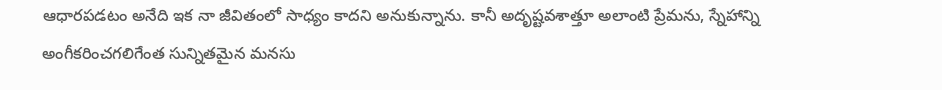ఆధారపడటం అనేది ఇక నా జీవితంలో సాధ్యం కాదని అనుకున్నాను. కానీ అదృష్టవశాత్తూ అలాంటి ప్రేమను, స్నేహాన్ని అంగీకరించగలిగేంత సున్నితమైన మనసు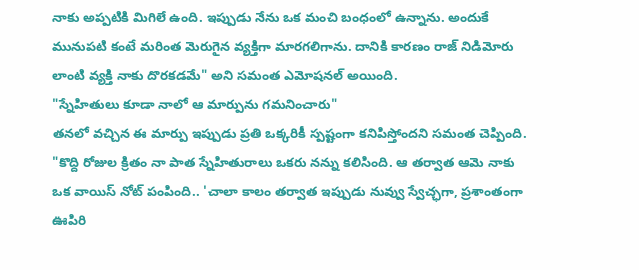నాకు అప్పటికి మిగిలే ఉంది. ఇప్పుడు నేను ఒక మంచి బంధంలో ఉన్నాను. అందుకే మునుపటి కంటే మరింత మెరుగైన వ్యక్తిగా మారగలిగాను. దానికి కారణం రాజ్ నిడిమోరు లాంటి వ్యక్తి నాకు దొరకడమే" అని సమంత ఎమోషనల్ అయింది.
"స్నేహితులు కూడా నాలో ఆ మార్పును గమనించారు"
తనలో వచ్చిన ఈ మార్పు ఇప్పుడు ప్రతి ఒక్కరికీ స్పష్టంగా కనిపిస్తోందని సమంత చెప్పింది. "కొద్ది రోజుల క్రితం నా పాత స్నేహితురాలు ఒకరు నన్ను కలిసింది. ఆ తర్వాత ఆమె నాకు ఒక వాయిస్ నోట్ పంపింది.. 'చాలా కాలం తర్వాత ఇప్పుడు నువ్వు స్వేచ్ఛగా, ప్రశాంతంగా ఊపిరి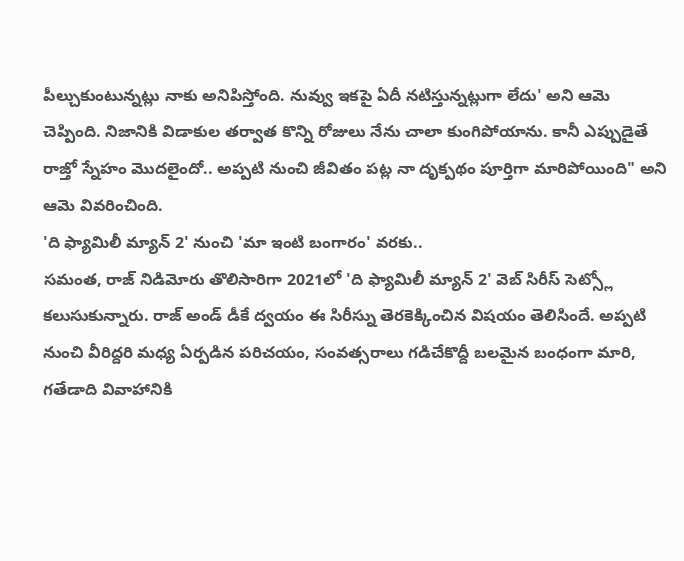పీల్చుకుంటున్నట్లు నాకు అనిపిస్తోంది. నువ్వు ఇకపై ఏదీ నటిస్తున్నట్లుగా లేదు' అని ఆమె చెప్పింది. నిజానికి విడాకుల తర్వాత కొన్ని రోజులు నేను చాలా కుంగిపోయాను. కానీ ఎప్పుడైతే రాజ్తో స్నేహం మొదలైందో.. అప్పటి నుంచి జీవితం పట్ల నా దృక్పథం పూర్తిగా మారిపోయింది" అని ఆమె వివరించింది.
'ది ఫ్యామిలీ మ్యాన్ 2' నుంచి 'మా ఇంటి బంగారం' వరకు..
సమంత, రాజ్ నిడిమోరు తొలిసారిగా 2021లో 'ది ఫ్యామిలీ మ్యాన్ 2' వెబ్ సిరీస్ సెట్స్లో కలుసుకున్నారు. రాజ్ అండ్ డీకే ద్వయం ఈ సిరీస్ను తెరకెక్కించిన విషయం తెలిసిందే. అప్పటి నుంచి వీరిద్దరి మధ్య ఏర్పడిన పరిచయం, సంవత్సరాలు గడిచేకొద్దీ బలమైన బంధంగా మారి, గతేడాది వివాహానికి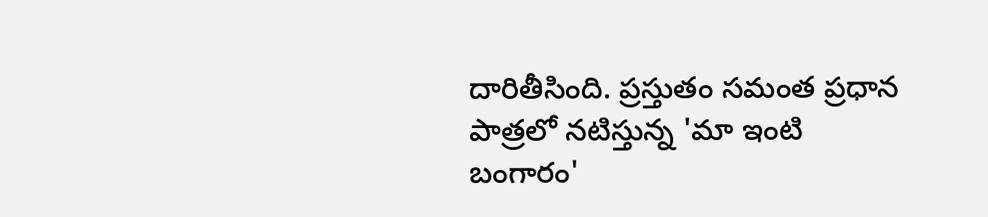దారితీసింది. ప్రస్తుతం సమంత ప్రధాన పాత్రలో నటిస్తున్న 'మా ఇంటి బంగారం'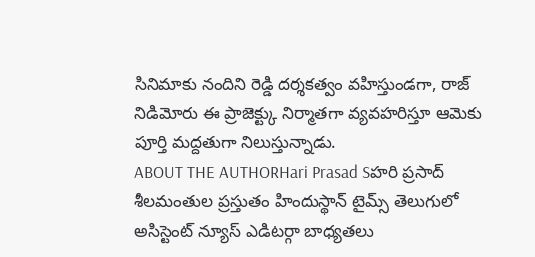సినిమాకు నందిని రెడ్డి దర్శకత్వం వహిస్తుండగా, రాజ్ నిడిమోరు ఈ ప్రాజెక్ట్కు నిర్మాతగా వ్యవహరిస్తూ ఆమెకు పూర్తి మద్దతుగా నిలుస్తున్నాడు.
ABOUT THE AUTHORHari Prasad Sహరి ప్రసాద్ శీలమంతుల ప్రస్తుతం హిందుస్థాన్ టైమ్స్ తెలుగులో అసిస్టెంట్ న్యూస్ ఎడిటర్గా బాధ్యతలు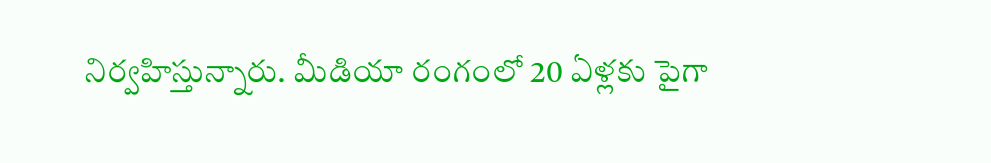నిర్వహిస్తున్నారు. మీడియా రంగంలో 20 ఏళ్లకు పైగా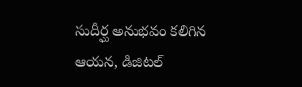సుదీర్ఘ అనుభవం కలిగిన ఆయన, డిజిటల్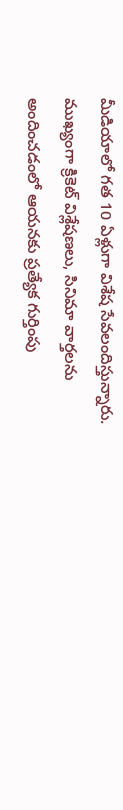మీడియాలో గత 10 ఏళ్లుగా విశేష సేవలందిస్తున్నారు. ముఖ్యంగా క్రికెట్ విశ్లేషణలు, సినిమా వార్తలను అందించడంలో ఆయనకు ప్రత్యేక గుర్తింపు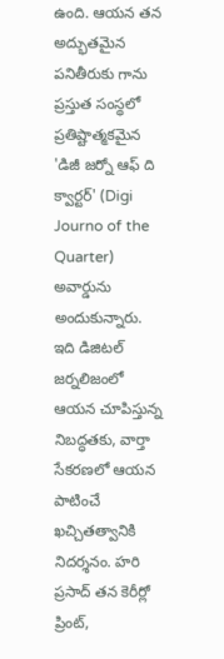ఉంది. ఆయన తన అద్భుతమైన పనితీరుకు గాను ప్రస్తుత సంస్థలో ప్రతిష్టాత్మకమైన 'డిజీ జర్నో ఆఫ్ ది క్వార్టర్' (Digi Journo of the Quarter) అవార్డును అందుకున్నారు. ఇది డిజిటల్ జర్నలిజంలో ఆయన చూపిస్తున్న నిబద్ధతకు, వార్తా సేకరణలో ఆయన పాటించే ఖచ్చితత్వానికి నిదర్శనం. హరి ప్రసాద్ తన కెరీర్లో ప్రింట్,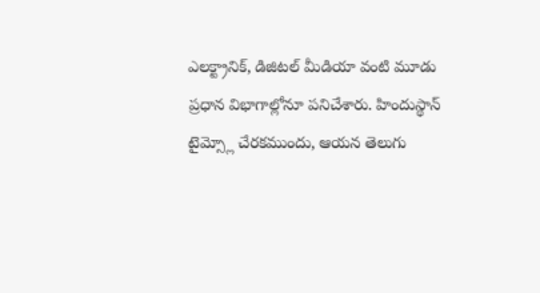ఎలక్ట్రానిక్, డిజిటల్ మీడియా వంటి మూడు ప్రధాన విభాగాల్లోనూ పనిచేశారు. హిందుస్థాన్ టైమ్స్లో చేరకముందు, ఆయన తెలుగు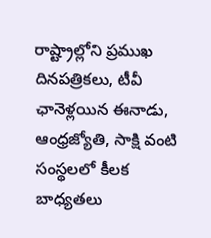రాష్ట్రాల్లోని ప్రముఖ దినపత్రికలు, టీవీ ఛానెళ్లయిన ఈనాడు, ఆంధ్రజ్యోతి, సాక్షి వంటి సంస్థలలో కీలక బాధ్యతలు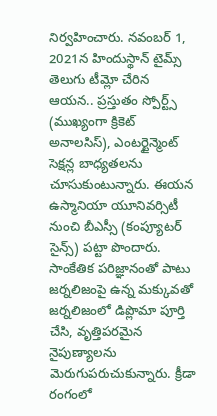నిర్వహించారు. నవంబర్ 1, 2021న హిందుస్థాన్ టైమ్స్ తెలుగు టీమ్లో చేరిన ఆయన.. ప్రస్తుతం స్పోర్ట్స్ (ముఖ్యంగా క్రికెట్ అనాలసిస్), ఎంటర్టైన్మెంట్ సెక్షన్ల బాధ్యతలను చూసుకుంటున్నారు. ఈయన ఉస్మానియా యూనివర్సిటీ నుంచి బీఎస్సీ (కంప్యూటర్ సైన్స్) పట్టా పొందారు. సాంకేతిక పరిజ్ఞానంతో పాటు జర్నలిజంపై ఉన్న మక్కువతో జర్నలిజంలో డిప్లొమా పూర్తి చేసి, వృత్తిపరమైన నైపుణ్యాలను మెరుగుపరుచుకున్నారు. క్రీడా రంగంలో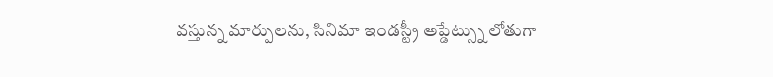వస్తున్న మార్పులను, సినిమా ఇండస్ట్రీ అప్డేట్స్ను లోతుగా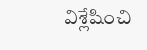విశ్లేషించి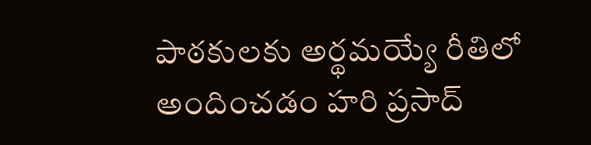పాఠకులకు అర్థమయ్యే రీతిలో అందించడం హరి ప్రసాద్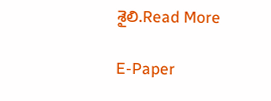శైలి.Read More

E-Paper